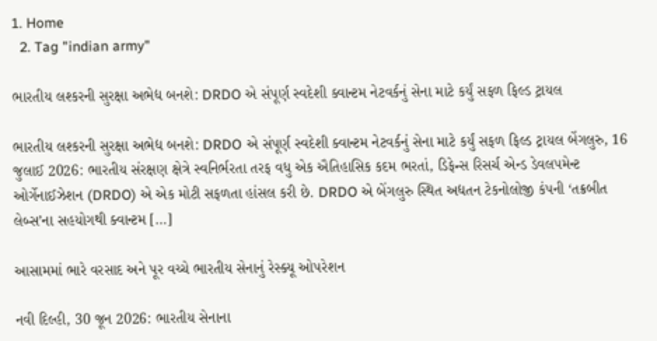1. Home
  2. Tag "indian army"

ભારતીય લશ્કરની સુરક્ષા અભેદ્ય બનશે: DRDO એ સંપૂર્ણ સ્વદેશી ક્વાન્ટમ નેટવર્કનું સેના માટે કર્યું સફળ ફિલ્ડ ટ્રાયલ

ભારતીય લશ્કરની સુરક્ષા અભેદ્ય બનશે: DRDO એ સંપૂર્ણ સ્વદેશી ક્વાન્ટમ નેટવર્કનું સેના માટે કર્યું સફળ ફિલ્ડ ટ્રાયલ બેંગલુરુ, 16 જુલાઈ 2026: ભારતીય સંરક્ષણ ક્ષેત્રે સ્વનિર્ભરતા તરફ વધુ એક ઐતિહાસિક કદમ ભરતાં, ડિફેન્સ રિસર્ચ એન્ડ ડેવલપમેન્ટ ઓર્ગેનાઈઝેશન (DRDO) એ એક મોટી સફળતા હાંસલ કરી છે. DRDO એ બેંગલુરુ સ્થિત અદ્યતન ટેકનોલોજી કંપની ‘તક્રબીત લેબ્સ’ના સહયોગથી ક્વાન્ટમ […]

આસામમાં ભારે વરસાદ અને પૂર વચ્ચે ભારતીય સેનાનું રેસ્ક્યૂ ઓપરેશન

નવી દિલ્હી, 30 જૂન 2026: ભારતીય સેનાના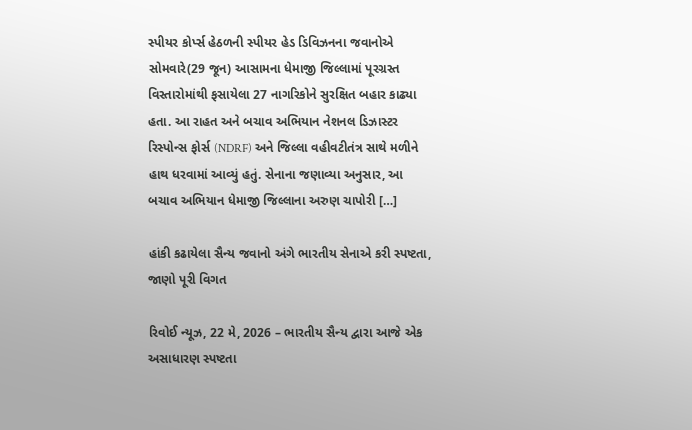સ્પીયર કોર્પ્સ હેઠળની સ્પીયર હેડ ડિવિઝનના જવાનોએ સોમવારે(29 જૂન) આસામના ધેમાજી જિલ્લામાં પૂરગ્રસ્ત વિસ્તારોમાંથી ફસાયેલા 27 નાગરિકોને સુરક્ષિત બહાર કાઢ્યા હતા. આ રાહત અને બચાવ અભિયાન નેશનલ ડિઝાસ્ટર રિસ્પોન્સ ફોર્સ (NDRF) અને જિલ્લા વહીવટીતંત્ર સાથે મળીને હાથ ધરવામાં આવ્યું હતું. સેનાના જણાવ્યા અનુસાર, આ બચાવ અભિયાન ધેમાજી જિલ્લાના અરુણ ચાપોરી […]

હાંકી કઢાયેલા સૈન્ય જવાનો અંગે ભારતીય સેનાએ કરી સ્પષ્ટતા, જાણો પૂરી વિગત

રિવોઈ ન્યૂઝ, 22 મે, 2026 – ભારતીય સૈન્ય દ્વારા આજે એક અસાધારણ સ્પષ્ટતા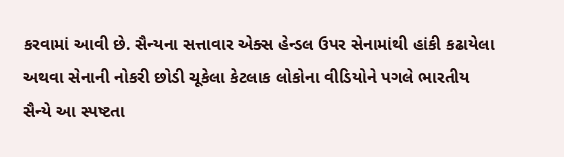કરવામાં આવી છે. સૈન્યના સત્તાવાર એક્સ હેન્ડલ ઉપર સેનામાંથી હાંકી કઢાયેલા અથવા સેનાની નોકરી છોડી ચૂકેલા કેટલાક લોકોના વીડિયોને પગલે ભારતીય સૈન્યે આ સ્પષ્ટતા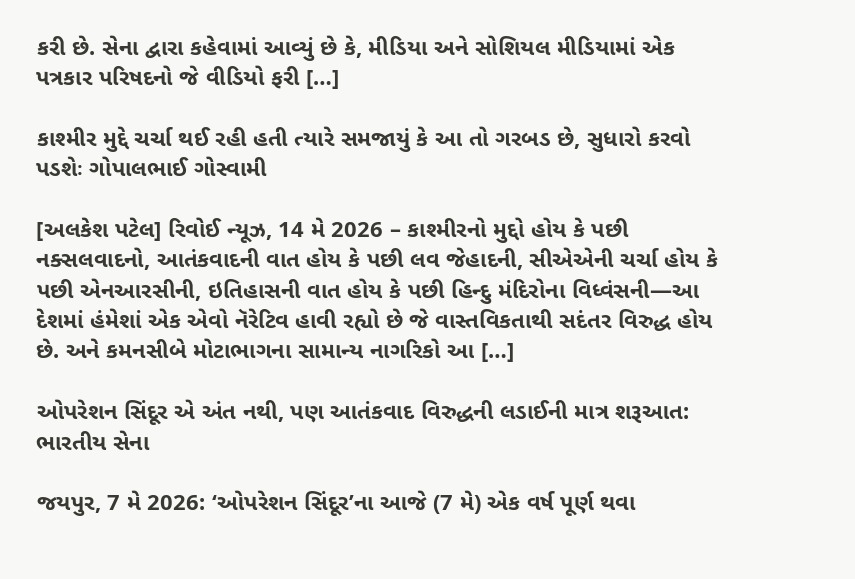કરી છે. સેના દ્વારા કહેવામાં આવ્યું છે કે, મીડિયા અને સોશિયલ મીડિયામાં એક પત્રકાર પરિષદનો જે વીડિયો ફરી […]

કાશ્મીર મુદ્દે ચર્ચા થઈ રહી હતી ત્યારે સમજાયું કે આ તો ગરબડ છે, સુધારો કરવો પડશેઃ ગોપાલભાઈ ગોસ્વામી

[અલકેશ પટેલ] રિવોઈ ન્યૂઝ, 14 મે 2026 – કાશ્મીરનો મુદ્દો હોય કે પછી નક્સલવાદનો, આતંકવાદની વાત હોય કે પછી લવ જેહાદની, સીએએની ચર્ચા હોય કે પછી એનઆરસીની, ઇતિહાસની વાત હોય કે પછી હિન્દુ મંદિરોના વિધ્વંસની—આ દેશમાં હંમેશાં એક એવો નૅરેટિવ હાવી રહ્યો છે જે વાસ્તવિકતાથી સદંતર વિરુદ્ધ હોય છે. અને કમનસીબે મોટાભાગના સામાન્ય નાગરિકો આ […]

ઓપરેશન સિંદૂર એ અંત નથી, પણ આતંકવાદ વિરુદ્ધની લડાઈની માત્ર શરૂઆત: ભારતીય સેના

જયપુર, 7 મે 2026: ‘ઓપરેશન સિંદૂર’ના આજે (7 મે) એક વર્ષ પૂર્ણ થવા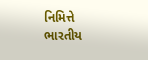નિમિત્તે ભારતીય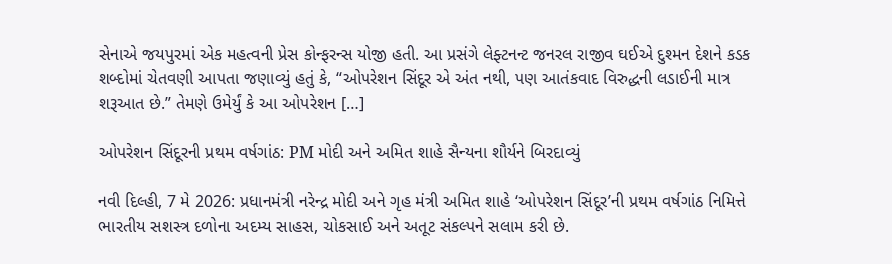સેનાએ જયપુરમાં એક મહત્વની પ્રેસ કોન્ફરન્સ યોજી હતી. આ પ્રસંગે લેફ્ટનન્ટ જનરલ રાજીવ ઘઈએ દુશ્મન દેશને કડક શબ્દોમાં ચેતવણી આપતા જણાવ્યું હતું કે, “ઓપરેશન સિંદૂર એ અંત નથી, પણ આતંકવાદ વિરુદ્ધની લડાઈની માત્ર શરૂઆત છે.” તેમણે ઉમેર્યું કે આ ઓપરેશન […]

ઓપરેશન સિંદૂરની પ્રથમ વર્ષગાંઠ: PM મોદી અને અમિત શાહે સૈન્યના શૌર્યને બિરદાવ્યું

નવી દિલ્હી, 7 મે 2026: પ્રધાનમંત્રી નરેન્દ્ર મોદી અને ગૃહ મંત્રી અમિત શાહે ‘ઓપરેશન સિંદૂર’ની પ્રથમ વર્ષગાંઠ નિમિત્તે ભારતીય સશસ્ત્ર દળોના અદમ્ય સાહસ, ચોકસાઈ અને અતૂટ સંકલ્પને સલામ કરી છે.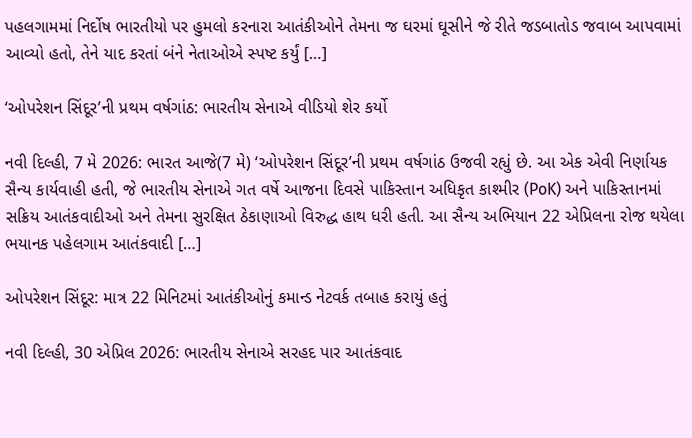પહલગામમાં નિર્દોષ ભારતીયો પર હુમલો કરનારા આતંકીઓને તેમના જ ઘરમાં ઘૂસીને જે રીતે જડબાતોડ જવાબ આપવામાં આવ્યો હતો, તેને યાદ કરતાં બંને નેતાઓએ સ્પષ્ટ કર્યું […]

‘ઓપરેશન સિંદૂર’ની પ્રથમ વર્ષગાંઠ: ભારતીય સેનાએ વીડિયો શેર કર્યો

નવી દિલ્હી, 7 મે 2026: ભારત આજે(7 મે) ‘ઓપરેશન સિંદૂર’ની પ્રથમ વર્ષગાંઠ ઉજવી રહ્યું છે. આ એક એવી નિર્ણાયક સૈન્ય કાર્યવાહી હતી, જે ભારતીય સેનાએ ગત વર્ષે આજના દિવસે પાકિસ્તાન અધિકૃત કાશ્મીર (PoK) અને પાકિસ્તાનમાં સક્રિય આતંકવાદીઓ અને તેમના સુરક્ષિત ઠેકાણાઓ વિરુદ્ધ હાથ ધરી હતી. આ સૈન્ય અભિયાન 22 એપ્રિલના રોજ થયેલા ભયાનક પહેલગામ આતંકવાદી […]

ઓપરેશન સિંદૂર: માત્ર 22 મિનિટમાં આતંકીઓનું કમાન્ડ નેટવર્ક તબાહ કરાયું હતું

નવી દિલ્હી, 30 એપ્રિલ 2026: ભારતીય સેનાએ સરહદ પાર આતંકવાદ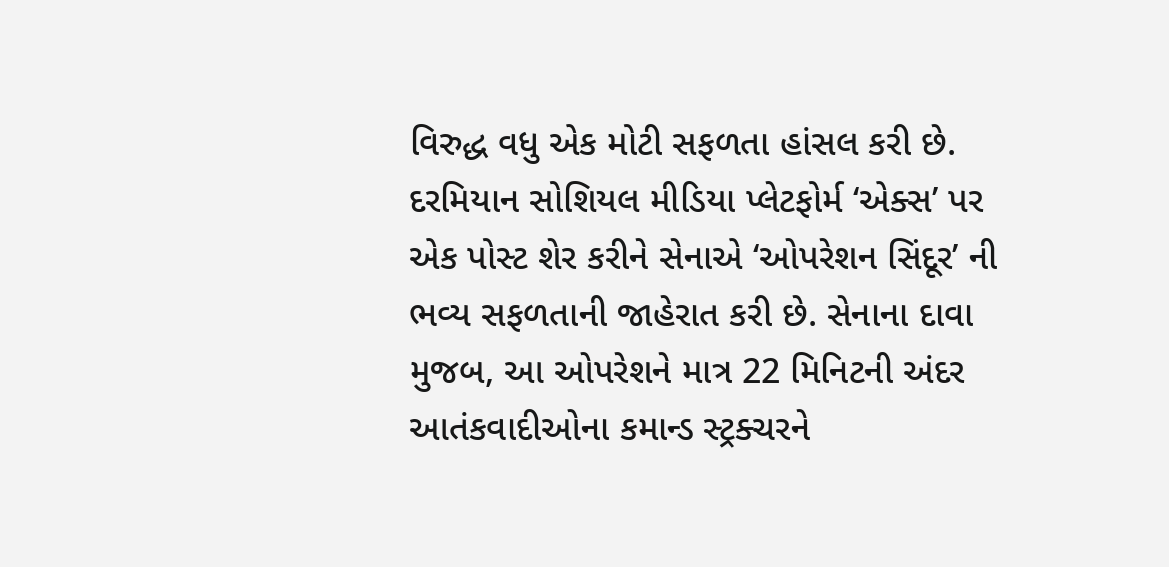વિરુદ્ધ વધુ એક મોટી સફળતા હાંસલ કરી છે. દરમિયાન સોશિયલ મીડિયા પ્લેટફોર્મ ‘એક્સ’ પર એક પોસ્ટ શેર કરીને સેનાએ ‘ઓપરેશન સિંદૂર’ ની ભવ્ય સફળતાની જાહેરાત કરી છે. સેનાના દાવા મુજબ, આ ઓપરેશને માત્ર 22 મિનિટની અંદર આતંકવાદીઓના કમાન્ડ સ્ટ્રક્ચરને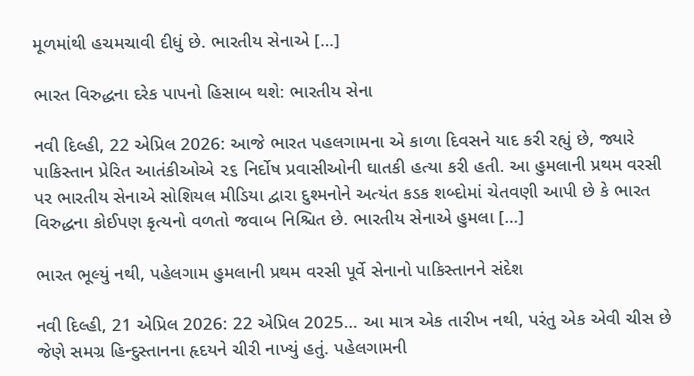મૂળમાંથી હચમચાવી દીધું છે. ભારતીય સેનાએ […]

ભારત વિરુદ્ધના દરેક પાપનો હિસાબ થશે: ભારતીય સેના

નવી દિલ્હી, 22 એપ્રિલ 2026: આજે ભારત પહલગામના એ કાળા દિવસને યાદ કરી રહ્યું છે, જ્યારે પાકિસ્તાન પ્રેરિત આતંકીઓએ ૨૬ નિર્દોષ પ્રવાસીઓની ઘાતકી હત્યા કરી હતી. આ હુમલાની પ્રથમ વરસી પર ભારતીય સેનાએ સોશિયલ મીડિયા દ્વારા દુશ્મનોને અત્યંત કડક શબ્દોમાં ચેતવણી આપી છે કે ભારત વિરુદ્ધના કોઈપણ કૃત્યનો વળતો જવાબ નિશ્ચિત છે. ભારતીય સેનાએ હુમલા […]

ભારત ભૂલ્યું નથી, પહેલગામ હુમલાની પ્રથમ વરસી પૂર્વે સેનાનો પાકિસ્તાનને સંદેશ

નવી દિલ્હી, 21 એપ્રિલ 2026: 22 એપ્રિલ 2025… આ માત્ર એક તારીખ નથી, પરંતુ એક એવી ચીસ છે જેણે સમગ્ર હિન્દુસ્તાનના હૃદયને ચીરી નાખ્યું હતું. પહેલગામની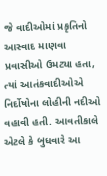જે વાદીઓમાં પ્રકૃતિનો આસ્વાદ માણવા પ્રવાસીઓ ઉમટ્યા હતા, ત્યાં આતંકવાદીઓએ નિર્દોષોના લોહીની નદીઓ વહાવી હતી. આવતીકાલે એટલે કે બુધવારે આ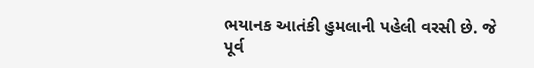ભયાનક આતંકી હુમલાની પહેલી વરસી છે. જે પૂર્વ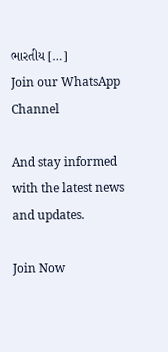ભારતીય […]
Join our WhatsApp Channel

And stay informed with the latest news and updates.

Join Now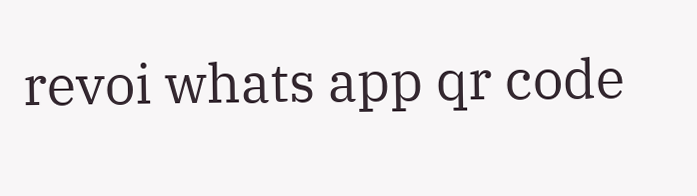revoi whats app qr code